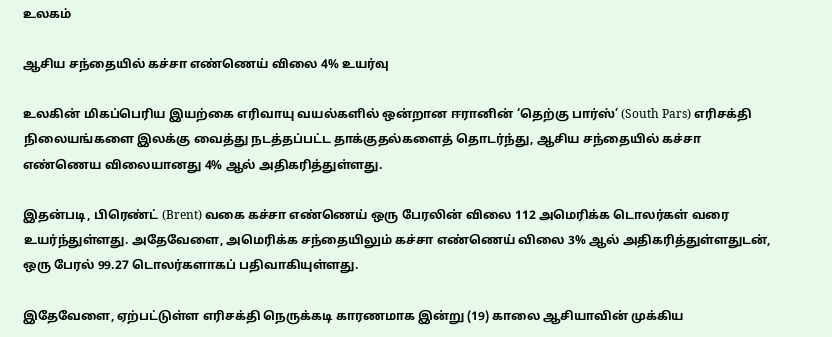உலகம்

ஆசிய சந்தையில் கச்சா எண்ணெய் விலை 4% உயர்வு

உலகின் மிகப்பெரிய இயற்கை எரிவாயு வயல்களில் ஒன்றான ஈரானின் ‘தெற்கு பார்ஸ்’ (South Pars) எரிசக்தி நிலையங்களை இலக்கு வைத்து நடத்தப்பட்ட தாக்குதல்களைத் தொடர்ந்து, ஆசிய சந்தையில் கச்சா எண்ணெய விலையானது 4% ஆல் அதிகரித்துள்ளது.

இதன்படி, பிரெண்ட் (Brent) வகை கச்சா எண்ணெய் ஒரு பேரலின் விலை 112 அமெரிக்க டொலர்கள் வரை உயர்ந்துள்ளது. அதேவேளை, அமெரிக்க சந்தையிலும் கச்சா எண்ணெய் விலை 3% ஆல் அதிகரித்துள்ளதுடன், ஒரு பேரல் 99.27 டொலர்களாகப் பதிவாகியுள்ளது.

இதேவேளை, ஏற்பட்டுள்ள எரிசக்தி நெருக்கடி காரணமாக இன்று (19) காலை ஆசியாவின் முக்கிய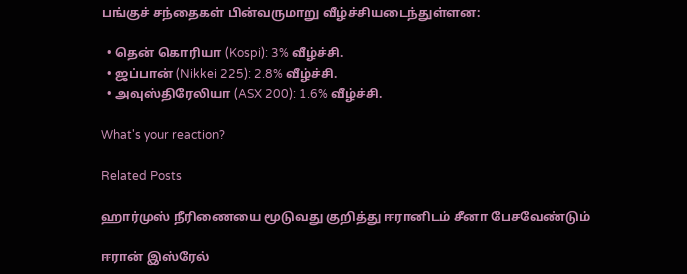பங்குச் சந்தைகள் பின்வருமாறு வீழ்ச்சியடைந்துள்ளன:

  • தென் கொரியா (Kospi): 3% வீழ்ச்சி.
  • ஜப்பான் (Nikkei 225): 2.8% வீழ்ச்சி.
  • அவுஸ்திரேலியா (ASX 200): 1.6% வீழ்ச்சி.

What's your reaction?

Related Posts

ஹார்முஸ் நீரிணையை மூடுவது குறித்து ஈரானிடம் சீனா பேசவேண்டும்

ஈரான் இஸ்ரேல்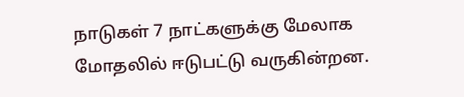நாடுகள் 7 நாட்களுக்கு மேலாக மோதலில் ஈடுபட்டு வருகின்றன.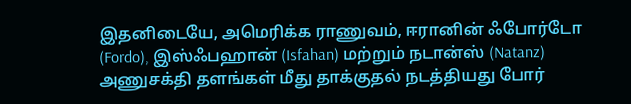இதனிடையே, அமெரிக்க ராணுவம், ஈரானின் ஃபோர்டோ (Fordo), இஸ்ஃபஹான் (Isfahan) மற்றும் நடான்ஸ் (Natanz) அணுசக்தி தளங்கள் மீது தாக்குதல் நடத்தியது போர்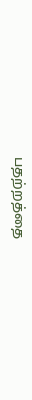பதற்றத்தை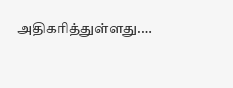அதிகரித்துள்ளது.…